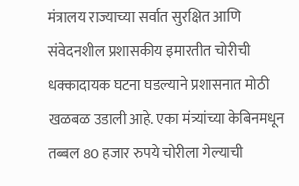मंत्रालय राज्याच्या सर्वात सुरक्षित आणि संवेदनशील प्रशासकीय इमारतीत चोरीची धक्कादायक घटना घडल्याने प्रशासनात मोठी खळबळ उडाली आहे. एका मंत्र्यांच्या केबिनमधून तब्बल 80 हजार रुपये चोरीला गेल्याची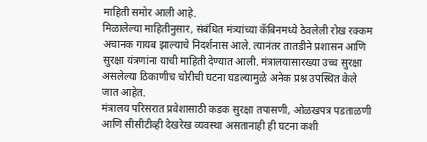माहिती समोर आली आहे.
मिळालेल्या माहितीनुसार, संबंधित मंत्र्यांच्या कॅबिनमध्ये ठेवलेली रोख रक्कम अचानक गायब झाल्याचे निदर्शनास आले. त्यानंतर तातडीने प्रशासन आणि सुरक्षा यंत्रणांना याची माहिती देण्यात आली. मंत्रालयासारख्या उच्च सुरक्षा असलेल्या ठिकाणीच चोरीची घटना घडल्यामुळे अनेक प्रश्न उपस्थित केले जात आहेत.
मंत्रालय परिसरात प्रवेशासाठी कडक सुरक्षा तपासणी, ओळखपत्र पडताळणी आणि सीसीटीव्ही देखरेख व्यवस्था असतानाही ही घटना कशी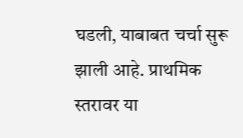घडली, याबाबत चर्चा सुरू झाली आहे. प्राथमिक स्तरावर या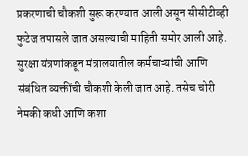प्रकरणाची चौकशी सुरू करण्यात आली असून सीसीटीव्ही फुटेज तपासले जात असल्याची माहिती समोर आली आहे.
सुरक्षा यंत्रणांकडून मंत्रालयातील कर्मचाऱ्यांची आणि संबंधित व्यक्तींची चौकशी केली जात आहे. तसेच चोरी नेमकी कधी आणि कशा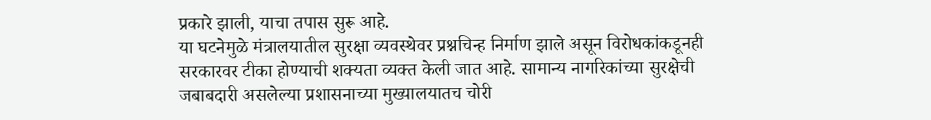प्रकारे झाली, याचा तपास सुरू आहे.
या घटनेमुळे मंत्रालयातील सुरक्षा व्यवस्थेवर प्रश्नचिन्ह निर्माण झाले असून विरोधकांकडूनही सरकारवर टीका होण्याची शक्यता व्यक्त केली जात आहे. सामान्य नागरिकांच्या सुरक्षेची जबाबदारी असलेल्या प्रशासनाच्या मुख्यालयातच चोरी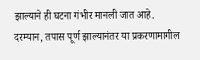झाल्याने ही घटना गंभीर मानली जात आहे.
दरम्यान, तपास पूर्ण झाल्यानंतर या प्रकरणामागील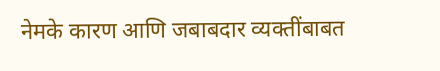नेमके कारण आणि जबाबदार व्यक्तींबाबत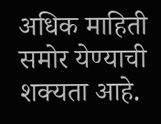अधिक माहिती समोर येण्याची शक्यता आहे.